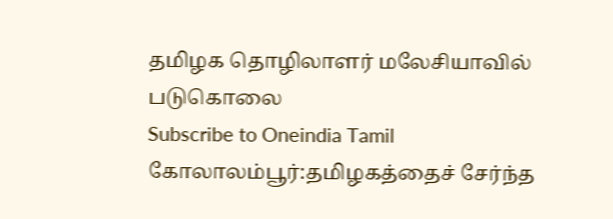தமிழக தொழிலாளர் மலேசியாவில் படுகொலை
Subscribe to Oneindia Tamil
கோலாலம்பூர்:தமிழகத்தைச் சேர்ந்த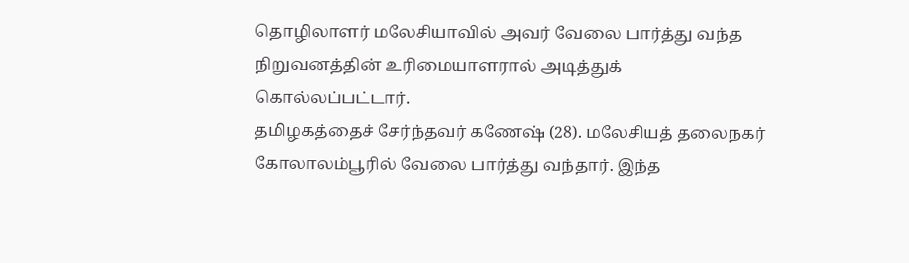தொழிலாளர் மலேசியாவில் அவர் வேலை பார்த்து வந்த நிறுவனத்தின் உரிமையாளரால் அடித்துக் கொல்லப்பட்டார்.
தமிழகத்தைச் சேர்ந்தவர் கணேஷ் (28). மலேசியத் தலைநகர் கோலாலம்பூரில் வேலை பார்த்து வந்தார். இந்த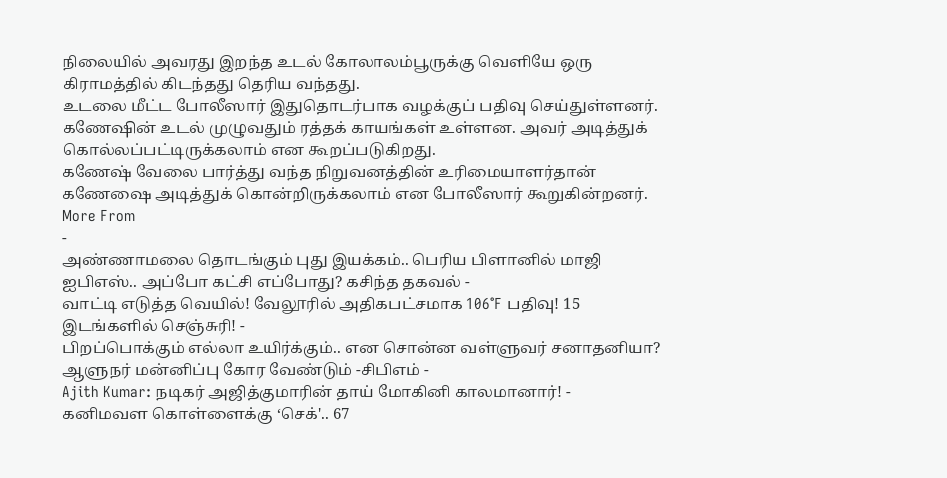நிலையில் அவரது இறந்த உடல் கோலாலம்பூருக்கு வெளியே ஒரு கிராமத்தில் கிடந்தது தெரிய வந்தது.
உடலை மீட்ட போலீஸார் இதுதொடர்பாக வழக்குப் பதிவு செய்துள்ளனர். கணேஷின் உடல் முழுவதும் ரத்தக் காயங்கள் உள்ளன. அவர் அடித்துக் கொல்லப்பட்டிருக்கலாம் என கூறப்படுகிறது.
கணேஷ் வேலை பார்த்து வந்த நிறுவனத்தின் உரிமையாளர்தான் கணேஷை அடித்துக் கொன்றிருக்கலாம் என போலீஸார் கூறுகின்றனர்.
More From
-
அண்ணாமலை தொடங்கும் புது இயக்கம்.. பெரிய பிளானில் மாஜி ஐபிஎஸ்.. அப்போ கட்சி எப்போது? கசிந்த தகவல் -
வாட்டி எடுத்த வெயில்! வேலூரில் அதிகபட்சமாக 106°F பதிவு! 15 இடங்களில் செஞ்சுரி! -
பிறப்பொக்கும் எல்லா உயிர்க்கும்.. என சொன்ன வள்ளுவர் சனாதனியா? ஆளுநர் மன்னிப்பு கோர வேண்டும் -சிபிஎம் -
Ajith Kumar: நடிகர் அஜித்குமாரின் தாய் மோகினி காலமானார்! -
கனிமவள கொள்ளைக்கு ‘செக்'.. 67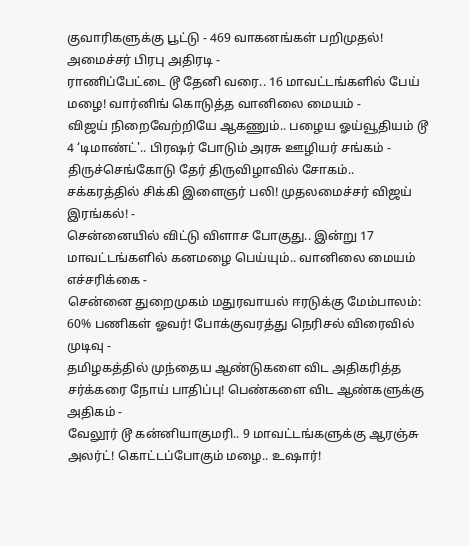குவாரிகளுக்கு பூட்டு - 469 வாகனங்கள் பறிமுதல்! அமைச்சர் பிரபு அதிரடி -
ராணிப்பேட்டை டூ தேனி வரை.. 16 மாவட்டங்களில் பேய் மழை! வார்னிங் கொடுத்த வானிலை மையம் -
விஜய் நிறைவேற்றியே ஆகணும்.. பழைய ஓய்வூதியம் டூ 4 ‘டிமாண்ட்'.. பிரஷர் போடும் அரசு ஊழியர் சங்கம் -
திருச்செங்கோடு தேர் திருவிழாவில் சோகம்.. சக்கரத்தில் சிக்கி இளைஞர் பலி! முதலமைச்சர் விஜய் இரங்கல்! -
சென்னையில் விட்டு விளாச போகுது.. இன்று 17 மாவட்டங்களில் கனமழை பெய்யும்.. வானிலை மையம் எச்சரிக்கை -
சென்னை துறைமுகம் மதுரவாயல் ஈரடுக்கு மேம்பாலம்: 60% பணிகள் ஓவர்! போக்குவரத்து நெரிசல் விரைவில் முடிவு -
தமிழகத்தில் முந்தைய ஆண்டுகளை விட அதிகரித்த சர்க்கரை நோய் பாதிப்பு! பெண்களை விட ஆண்களுக்கு அதிகம் -
வேலூர் டூ கன்னியாகுமரி.. 9 மாவட்டங்களுக்கு ஆரஞ்சு அலர்ட்! கொட்டப்போகும் மழை.. உஷார்!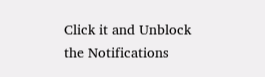Click it and Unblock the Notifications